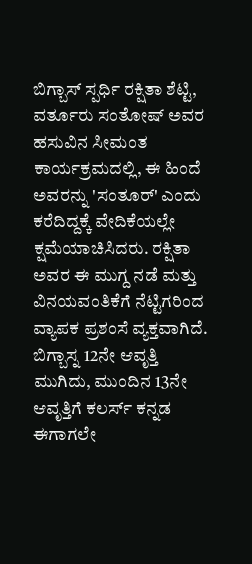ಬಿಗ್ಬಾಸ್ ಸ್ಪರ್ಧಿ ರಕ್ಷಿತಾ ಶೆಟ್ಟಿ, ವರ್ತೂರು ಸಂತೋಷ್ ಅವರ ಹಸುವಿನ ಸೀಮಂತ ಕಾರ್ಯಕ್ರಮದಲ್ಲಿ, ಈ ಹಿಂದೆ ಅವರನ್ನು 'ಸಂತೂರ್' ಎಂದು ಕರೆದಿದ್ದಕ್ಕೆ ವೇದಿಕೆಯಲ್ಲೇ ಕ್ಷಮೆಯಾಚಿಸಿದರು. ರಕ್ಷಿತಾ ಅವರ ಈ ಮುಗ್ದ ನಡೆ ಮತ್ತು ವಿನಯವಂತಿಕೆಗೆ ನೆಟ್ಟಿಗರಿಂದ ವ್ಯಾಪಕ ಪ್ರಶಂಸೆ ವ್ಯಕ್ತವಾಗಿದೆ.
ಬಿಗ್ಬಾಸ್ನ 12ನೇ ಆವೃತ್ತಿ ಮುಗಿದು, ಮುಂದಿನ 13ನೇ ಆವೃತ್ತಿಗೆ ಕಲರ್ಸ್ ಕನ್ನಡ ಈಗಾಗಲೇ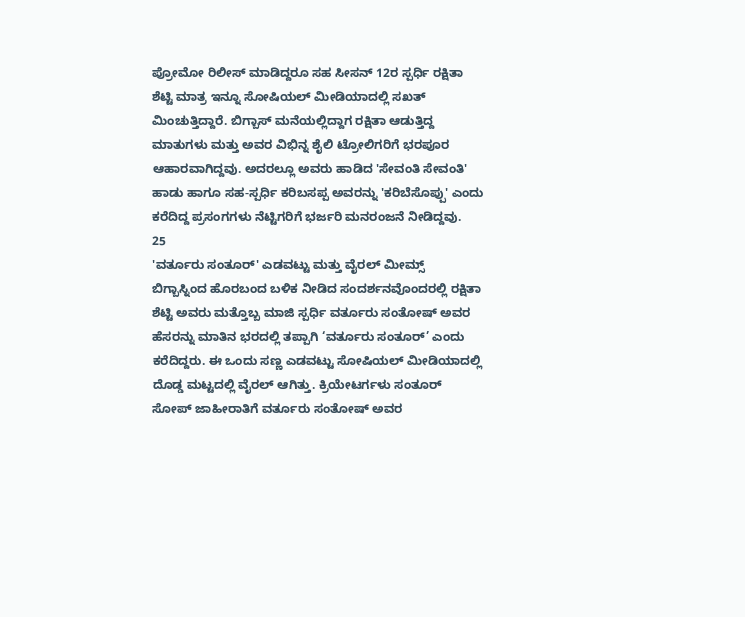ಪ್ರೋಮೋ ರಿಲೀಸ್ ಮಾಡಿದ್ದರೂ ಸಹ ಸೀಸನ್ 12ರ ಸ್ಪರ್ಧಿ ರಕ್ಷಿತಾ ಶೆಟ್ಟಿ ಮಾತ್ರ ಇನ್ನೂ ಸೋಷಿಯಲ್ ಮೀಡಿಯಾದಲ್ಲಿ ಸಖತ್ ಮಿಂಚುತ್ತಿದ್ದಾರೆ. ಬಿಗ್ಬಾಸ್ ಮನೆಯಲ್ಲಿದ್ದಾಗ ರಕ್ಷಿತಾ ಆಡುತ್ತಿದ್ದ ಮಾತುಗಳು ಮತ್ತು ಅವರ ವಿಭಿನ್ನ ಶೈಲಿ ಟ್ರೋಲಿಗರಿಗೆ ಭರಪೂರ ಆಹಾರವಾಗಿದ್ದವು. ಅದರಲ್ಲೂ ಅವರು ಹಾಡಿದ 'ಸೇವಂತಿ ಸೇವಂತಿ' ಹಾಡು ಹಾಗೂ ಸಹ-ಸ್ಪರ್ಧಿ ಕರಿಬಸಪ್ಪ ಅವರನ್ನು 'ಕರಿಬೆಸೊಪ್ಪು' ಎಂದು ಕರೆದಿದ್ದ ಪ್ರಸಂಗಗಳು ನೆಟ್ಟಿಗರಿಗೆ ಭರ್ಜರಿ ಮನರಂಜನೆ ನೀಡಿದ್ದವು.
25
'ವರ್ತೂರು ಸಂತೂರ್' ಎಡವಟ್ಟು ಮತ್ತು ವೈರಲ್ ಮೀಮ್ಸ್
ಬಿಗ್ಬಾಸ್ನಿಂದ ಹೊರಬಂದ ಬಳಿಕ ನೀಡಿದ ಸಂದರ್ಶನವೊಂದರಲ್ಲಿ ರಕ್ಷಿತಾ ಶೆಟ್ಟಿ ಅವರು ಮತ್ತೊಬ್ಬ ಮಾಜಿ ಸ್ಪರ್ಧಿ ವರ್ತೂರು ಸಂತೋಷ್ ಅವರ ಹೆಸರನ್ನು ಮಾತಿನ ಭರದಲ್ಲಿ ತಪ್ಪಾಗಿ ‘ವರ್ತೂರು ಸಂತೂರ್’ ಎಂದು ಕರೆದಿದ್ದರು. ಈ ಒಂದು ಸಣ್ಣ ಎಡವಟ್ಟು ಸೋಷಿಯಲ್ ಮೀಡಿಯಾದಲ್ಲಿ ದೊಡ್ಡ ಮಟ್ಟದಲ್ಲಿ ವೈರಲ್ ಆಗಿತ್ತು. ಕ್ರಿಯೇಟರ್ಗಳು ಸಂತೂರ್ ಸೋಪ್ ಜಾಹೀರಾತಿಗೆ ವರ್ತೂರು ಸಂತೋಷ್ ಅವರ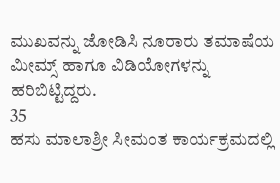ಮುಖವನ್ನು ಜೋಡಿಸಿ ನೂರಾರು ತಮಾಷೆಯ ಮೀಮ್ಸ್ ಹಾಗೂ ವಿಡಿಯೋಗಳನ್ನು ಹರಿಬಿಟ್ಟಿದ್ದರು.
35
ಹಸು ಮಾಲಾಶ್ರೀ ಸೀಮಂತ ಕಾರ್ಯಕ್ರಮದಲ್ಲಿ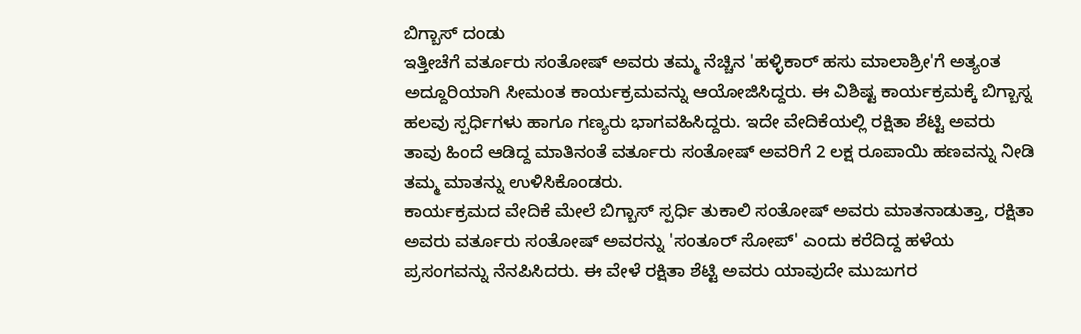ಬಿಗ್ಬಾಸ್ ದಂಡು
ಇತ್ತೀಚೆಗೆ ವರ್ತೂರು ಸಂತೋಷ್ ಅವರು ತಮ್ಮ ನೆಚ್ಚಿನ 'ಹಳ್ಳಿಕಾರ್ ಹಸು ಮಾಲಾಶ್ರೀ'ಗೆ ಅತ್ಯಂತ ಅದ್ದೂರಿಯಾಗಿ ಸೀಮಂತ ಕಾರ್ಯಕ್ರಮವನ್ನು ಆಯೋಜಿಸಿದ್ದರು. ಈ ವಿಶಿಷ್ಟ ಕಾರ್ಯಕ್ರಮಕ್ಕೆ ಬಿಗ್ಬಾಸ್ನ ಹಲವು ಸ್ಪರ್ಧಿಗಳು ಹಾಗೂ ಗಣ್ಯರು ಭಾಗವಹಿಸಿದ್ದರು. ಇದೇ ವೇದಿಕೆಯಲ್ಲಿ ರಕ್ಷಿತಾ ಶೆಟ್ಟಿ ಅವರು ತಾವು ಹಿಂದೆ ಆಡಿದ್ದ ಮಾತಿನಂತೆ ವರ್ತೂರು ಸಂತೋಷ್ ಅವರಿಗೆ 2 ಲಕ್ಷ ರೂಪಾಯಿ ಹಣವನ್ನು ನೀಡಿ ತಮ್ಮ ಮಾತನ್ನು ಉಳಿಸಿಕೊಂಡರು.
ಕಾರ್ಯಕ್ರಮದ ವೇದಿಕೆ ಮೇಲೆ ಬಿಗ್ಬಾಸ್ ಸ್ಪರ್ಧಿ ತುಕಾಲಿ ಸಂತೋಷ್ ಅವರು ಮಾತನಾಡುತ್ತಾ, ರಕ್ಷಿತಾ ಅವರು ವರ್ತೂರು ಸಂತೋಷ್ ಅವರನ್ನು 'ಸಂತೂರ್ ಸೋಪ್' ಎಂದು ಕರೆದಿದ್ದ ಹಳೆಯ ಪ್ರಸಂಗವನ್ನು ನೆನಪಿಸಿದರು. ಈ ವೇಳೆ ರಕ್ಷಿತಾ ಶೆಟ್ಟಿ ಅವರು ಯಾವುದೇ ಮುಜುಗರ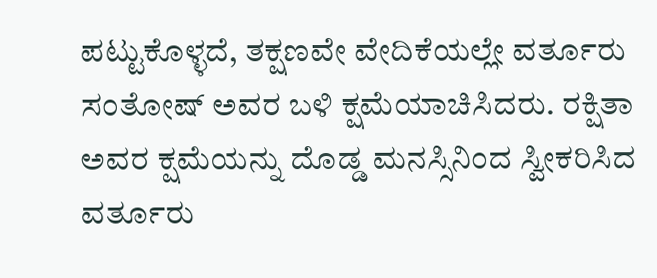ಪಟ್ಟುಕೊಳ್ಳದೆ, ತಕ್ಷಣವೇ ವೇದಿಕೆಯಲ್ಲೇ ವರ್ತೂರು ಸಂತೋಷ್ ಅವರ ಬಳಿ ಕ್ಷಮೆಯಾಚಿಸಿದರು. ರಕ್ಷಿತಾ ಅವರ ಕ್ಷಮೆಯನ್ನು ದೊಡ್ಡ ಮನಸ್ಸಿನಿಂದ ಸ್ವೀಕರಿಸಿದ ವರ್ತೂರು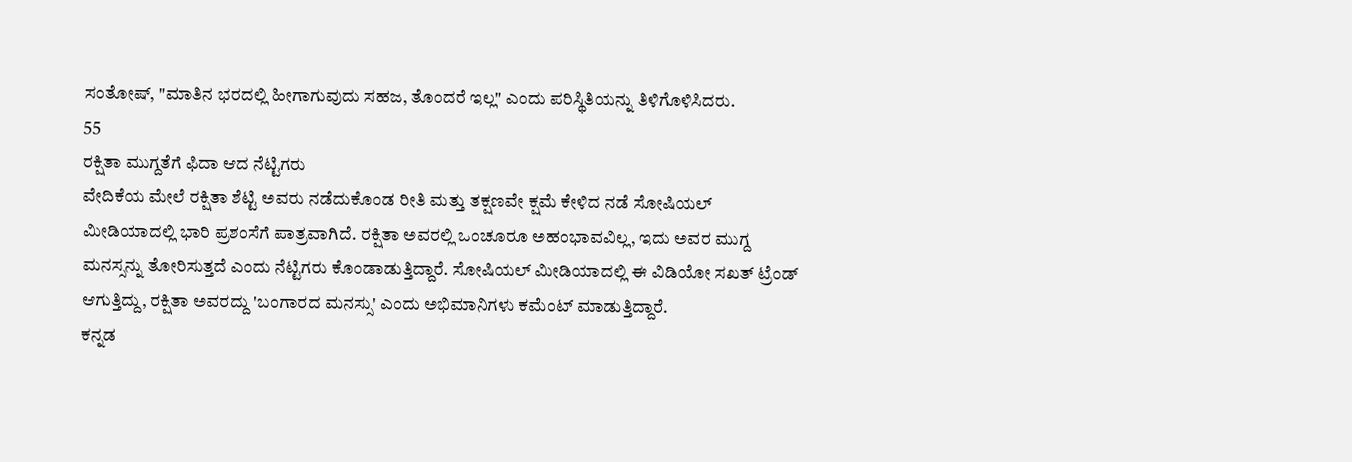ಸಂತೋಷ್, "ಮಾತಿನ ಭರದಲ್ಲಿ ಹೀಗಾಗುವುದು ಸಹಜ, ತೊಂದರೆ ಇಲ್ಲ" ಎಂದು ಪರಿಸ್ಥಿತಿಯನ್ನು ತಿಳಿಗೊಳಿಸಿದರು.
55
ರಕ್ಷಿತಾ ಮುಗ್ದತೆಗೆ ಫಿದಾ ಆದ ನೆಟ್ಟಿಗರು
ವೇದಿಕೆಯ ಮೇಲೆ ರಕ್ಷಿತಾ ಶೆಟ್ಟಿ ಅವರು ನಡೆದುಕೊಂಡ ರೀತಿ ಮತ್ತು ತಕ್ಷಣವೇ ಕ್ಷಮೆ ಕೇಳಿದ ನಡೆ ಸೋಷಿಯಲ್ ಮೀಡಿಯಾದಲ್ಲಿ ಭಾರಿ ಪ್ರಶಂಸೆಗೆ ಪಾತ್ರವಾಗಿದೆ. ರಕ್ಷಿತಾ ಅವರಲ್ಲಿ ಒಂಚೂರೂ ಅಹಂಭಾವವಿಲ್ಲ, ಇದು ಅವರ ಮುಗ್ದ ಮನಸ್ಸನ್ನು ತೋರಿಸುತ್ತದೆ ಎಂದು ನೆಟ್ಟಿಗರು ಕೊಂಡಾಡುತ್ತಿದ್ದಾರೆ. ಸೋಷಿಯಲ್ ಮೀಡಿಯಾದಲ್ಲಿ ಈ ವಿಡಿಯೋ ಸಖತ್ ಟ್ರೆಂಡ್ ಆಗುತ್ತಿದ್ದು, ರಕ್ಷಿತಾ ಅವರದ್ದು 'ಬಂಗಾರದ ಮನಸ್ಸು' ಎಂದು ಅಭಿಮಾನಿಗಳು ಕಮೆಂಟ್ ಮಾಡುತ್ತಿದ್ದಾರೆ.
ಕನ್ನಡ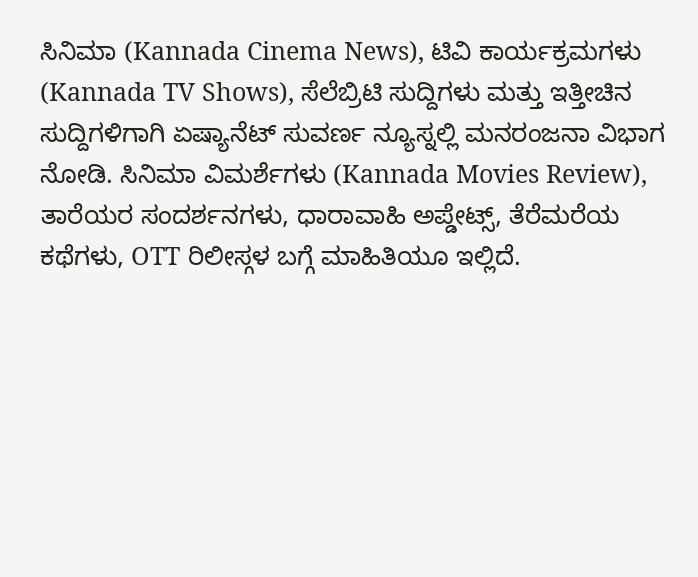ಸಿನಿಮಾ (Kannada Cinema News), ಟಿವಿ ಕಾರ್ಯಕ್ರಮಗಳು (Kannada TV Shows), ಸೆಲೆಬ್ರಿಟಿ ಸುದ್ದಿಗಳು ಮತ್ತು ಇತ್ತೀಚಿನ ಸುದ್ದಿಗಳಿಗಾಗಿ ಏಷ್ಯಾನೆಟ್ ಸುವರ್ಣ ನ್ಯೂಸ್ನಲ್ಲಿ ಮನರಂಜನಾ ವಿಭಾಗ ನೋಡಿ. ಸಿನಿಮಾ ವಿಮರ್ಶೆಗಳು (Kannada Movies Review), ತಾರೆಯರ ಸಂದರ್ಶನಗಳು, ಧಾರಾವಾಹಿ ಅಪ್ಡೇಟ್ಸ್, ತೆರೆಮರೆಯ ಕಥೆಗಳು, OTT ರಿಲೀಸ್ಗಳ ಬಗ್ಗೆ ಮಾಹಿತಿಯೂ ಇಲ್ಲಿದೆ.